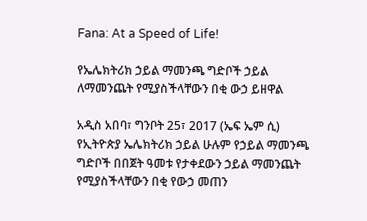Fana: At a Speed of Life!

የኤሌክትሪክ ኃይል ማመንጫ ግድቦች ኃይል ለማመንጨት የሚያስችላቸውን በቂ ውኃ ይዘዋል

አዲስ አበባ፣ ግንቦት 25፣ 2017 (ኤፍ ኤም ሲ) የኢትዮጵያ ኤሌክትሪክ ኃይል ሁሉም የኃይል ማመንጫ ግድቦች በበጀት ዓመቱ የታቀደውን ኃይል ማመንጨት የሚያስችላቸውን በቂ የውኃ መጠን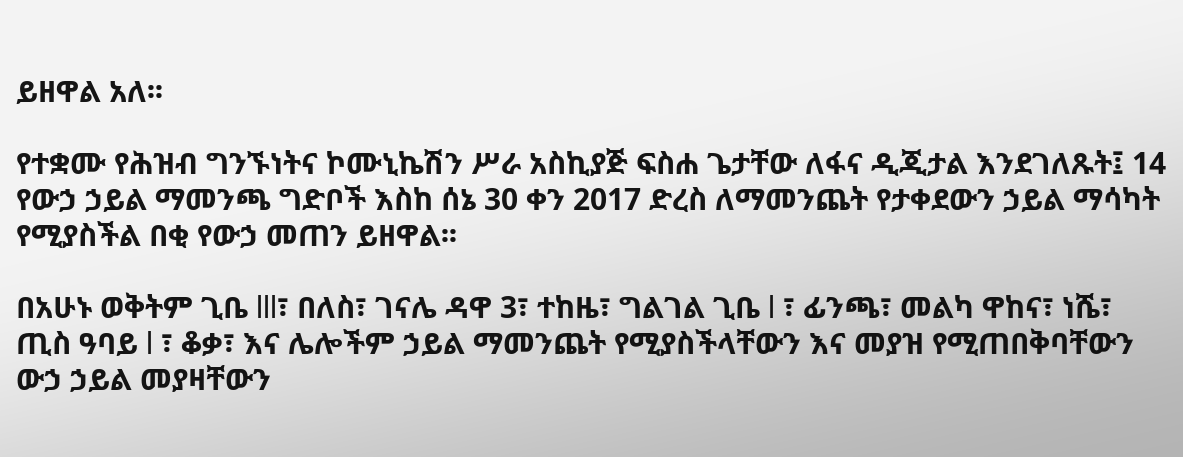ይዘዋል አለ፡፡

የተቋሙ የሕዝብ ግንኙነትና ኮሙኒኬሽን ሥራ አስኪያጅ ፍስሐ ጌታቸው ለፋና ዲጂታል እንደገለጹት፤ 14 የውኃ ኃይል ማመንጫ ግድቦች እስከ ሰኔ 30 ቀን 2017 ድረስ ለማመንጨት የታቀደውን ኃይል ማሳካት የሚያስችል በቂ የውኃ መጠን ይዘዋል፡፡

በአሁኑ ወቅትም ጊቤ lll፣ በለስ፣ ገናሌ ዳዋ 3፣ ተከዜ፣ ግልገል ጊቤ l ፣ ፊንጫ፣ መልካ ዋከና፣ ነሼ፣ ጢስ ዓባይ l ፣ ቆቃ፣ እና ሌሎችም ኃይል ማመንጨት የሚያስችላቸውን እና መያዝ የሚጠበቅባቸውን ውኃ ኃይል መያዛቸውን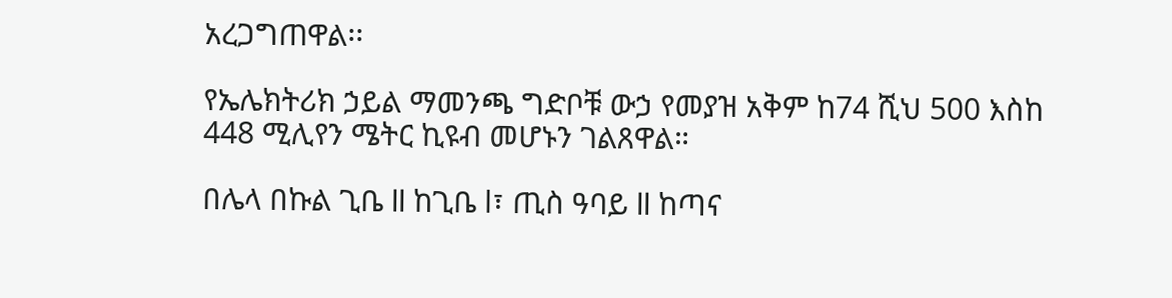አረጋግጠዋል፡፡

የኤሌክትሪክ ኃይል ማመንጫ ግድቦቹ ውኃ የመያዝ አቅም ከ74 ሺህ 500 እስከ 448 ሚሊየን ሜትር ኪዩብ መሆኑን ገልጸዋል።

በሌላ በኩል ጊቤ ll ከጊቤ l፣ ጢስ ዓባይ ll ከጣና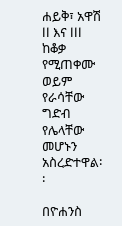ሐይቅ፣ አዋሽ ll እና lll ከቆቃ የሚጠቀሙ ወይም የራሳቸው ግድብ የሌላቸው መሆኑን አስረድተዋል፡፡

በዮሐንስ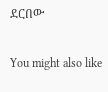ደርበው

You might also like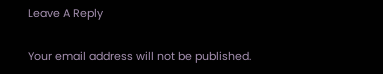Leave A Reply

Your email address will not be published.